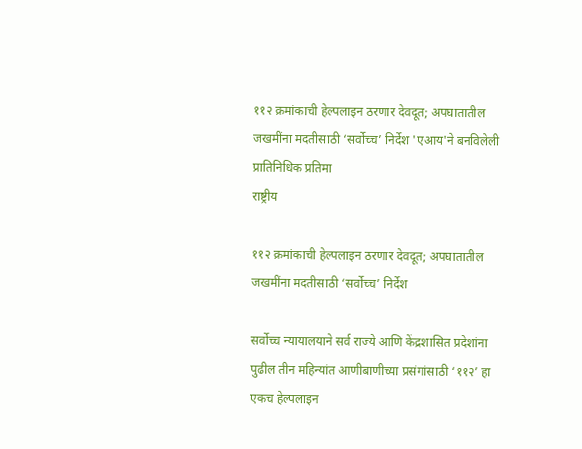११२ क्रमांकाची हेल्पलाइन ठरणार देवदूत; अपघातातील जखमींना मदतीसाठी ‘सर्वोच्च’ निर्देश 'एआय'ने बनविलेली प्रातिनिधिक प्रतिमा
राष्ट्रीय

११२ क्रमांकाची हेल्पलाइन ठरणार देवदूत; अपघातातील जखमींना मदतीसाठी ‘सर्वोच्च’ निर्देश

सर्वोच्च न्यायालयाने सर्व राज्ये आणि केंद्रशासित प्रदेशांना पुढील तीन महिन्यांत आणीबाणीच्या प्रसंगांसाठी ‘११२’ हा एकच हेल्पलाइन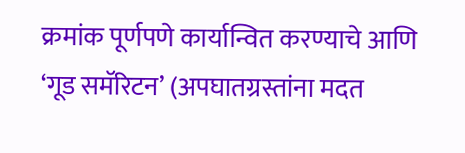क्रमांक पूर्णपणे कार्यान्वित करण्याचे आणि ‘गूड समॅरिटन’ (अपघातग्रस्तांना मदत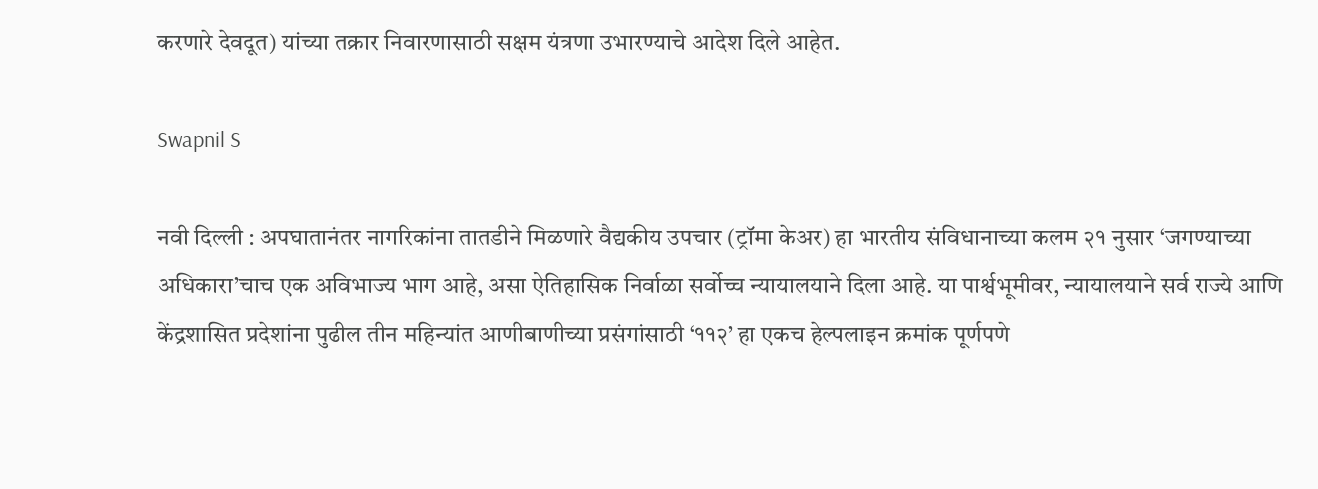करणारे देवदूत) यांच्या तक्रार निवारणासाठी सक्षम यंत्रणा उभारण्याचे आदेश दिले आहेत.

Swapnil S

नवी दिल्ली : अपघातानंतर नागरिकांना तातडीने मिळणारे वैद्यकीय उपचार (ट्रॉमा केअर) हा भारतीय संविधानाच्या कलम २१ नुसार ‘जगण्याच्या अधिकारा’चाच एक अविभाज्य भाग आहे, असा ऐतिहासिक निर्वाळा सर्वोच्च न्यायालयाने दिला आहे. या पार्श्वभूमीवर, न्यायालयाने सर्व राज्ये आणि केंद्रशासित प्रदेशांना पुढील तीन महिन्यांत आणीबाणीच्या प्रसंगांसाठी ‘११२’ हा एकच हेल्पलाइन क्रमांक पूर्णपणे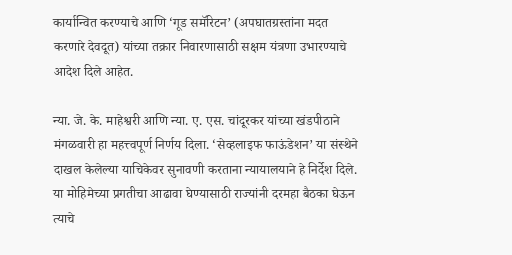कार्यान्वित करण्याचे आणि ‘गूड समॅरिटन’ (अपघातग्रस्तांना मदत करणारे देवदूत) यांच्या तक्रार निवारणासाठी सक्षम यंत्रणा उभारण्याचे आदेश दिले आहेत.

न्या. जे. के. माहेश्वरी आणि न्या. ए. एस. चांदूरकर यांच्या खंडपीठाने मंगळवारी हा महत्त्वपूर्ण निर्णय दिला. ‘सेव्हलाइफ फाऊंडेशन’ या संस्थेने दाखल केलेल्या याचिकेवर सुनावणी करताना न्यायालयाने हे निर्देश दिले. या मोहिमेच्या प्रगतीचा आढावा घेण्यासाठी राज्यांनी दरमहा बैठका घेऊन त्याचे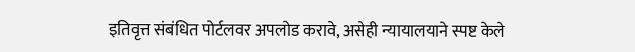इतिवृत्त संबंधित पोर्टलवर अपलोड करावे, असेही न्यायालयाने स्पष्ट केले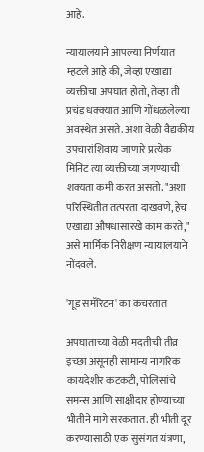आहे.

न्यायालयाने आपल्या निर्णयात म्हटले आहे की, जेव्हा एखाद्या व्यक्तीचा अपघात होतो, तेव्हा ती प्रचंड धक्क्यात आणि गोंधळलेल्या अवस्थेत असते. अशा वेळी वैद्यकीय उपचारांशिवाय जाणारे प्रत्येक मिनिट त्या व्यक्तीच्या जगण्याची शक्यता कमी करत असतो. "अशा परिस्थितीत तत्परता दाखवणे, हेच एखाद्या औषधासारखे काम करते," असे मार्मिक निरीक्षण न्यायालयाने नोंदवले.

'गूड समॅरिटन' का कचरतात

अपघाताच्या वेळी मदतीची तीव्र इच्छा असूनही सामान्य नागरिक कायदेशीर कटकटी, पोलिसांचे समन्स आणि साक्षीदार होण्याच्या भीतीने मागे सरकतात. ही भीती दूर करण्यासाठी एक सुसंगत यंत्रणा,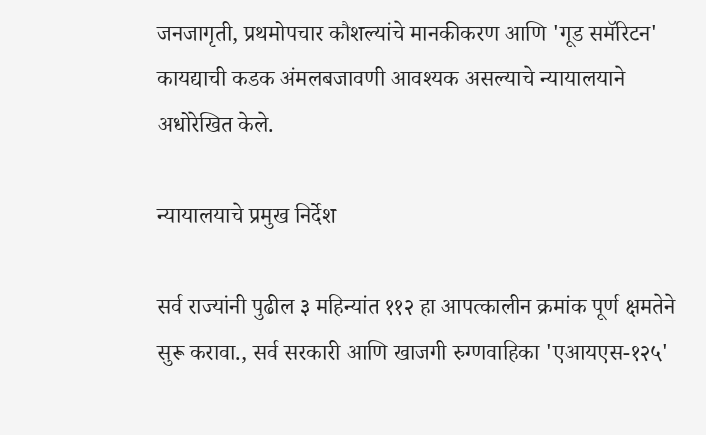जनजागृती, प्रथमोपचार कौशल्यांचे मानकीकरण आणि 'गूड समॅरिटन' कायद्याची कडक अंमलबजावणी आवश्यक असल्याचे न्यायालयाने अधोरेखित केले.

न्यायालयाचे प्रमुख निर्देश

सर्व राज्यांनी पुढील ३ महिन्यांत ११२ हा आपत्कालीन क्रमांक पूर्ण क्षमतेने सुरू करावा., सर्व सरकारी आणि खाजगी रुग्णवाहिका 'एआयएस-१२५'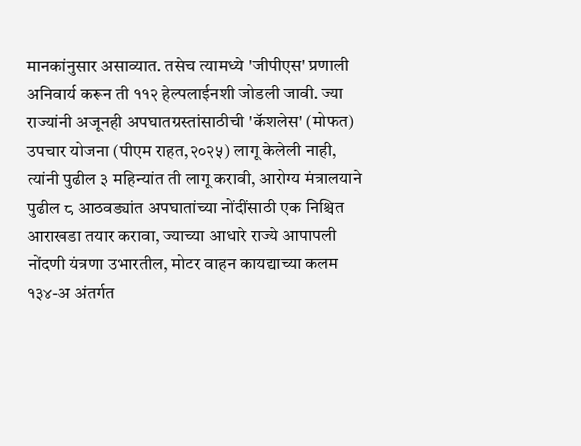मानकांनुसार असाव्यात. तसेच त्यामध्ये 'जीपीएस' प्रणाली अनिवार्य करून ती ११२ हेल्पलाईनशी जोडली जावी. ज्या राज्यांनी अजूनही अपघातग्रस्तांसाठीची 'कॅशलेस' (मोफत) उपचार योजना (पीएम राहत,२०२५) लागू केलेली नाही, त्यांनी पुढील ३ महिन्यांत ती लागू करावी, आरोग्य मंत्रालयाने पुढील ८ आठवड्यांत अपघातांच्या नोंदींसाठी एक निश्चित आराखडा तयार करावा, ज्याच्या आधारे राज्ये आपापली नोंदणी यंत्रणा उभारतील, मोटर वाहन कायद्याच्या कलम १३४-अ अंतर्गत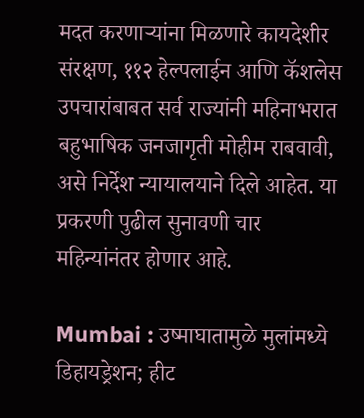मदत करणाऱ्यांना मिळणारे कायदेशीर संरक्षण, ११२ हेल्पलाईन आणि कॅशलेस उपचारांबाबत सर्व राज्यांनी महिनाभरात बहुभाषिक जनजागृती मोहीम राबवावी, असे निर्देश न्यायालयाने दिले आहेत. या प्रकरणी पुढील सुनावणी चार महिन्यांनंतर होणार आहे.

Mumbai : उष्माघातामुळे मुलांमध्ये डिहायड्रेशन; हीट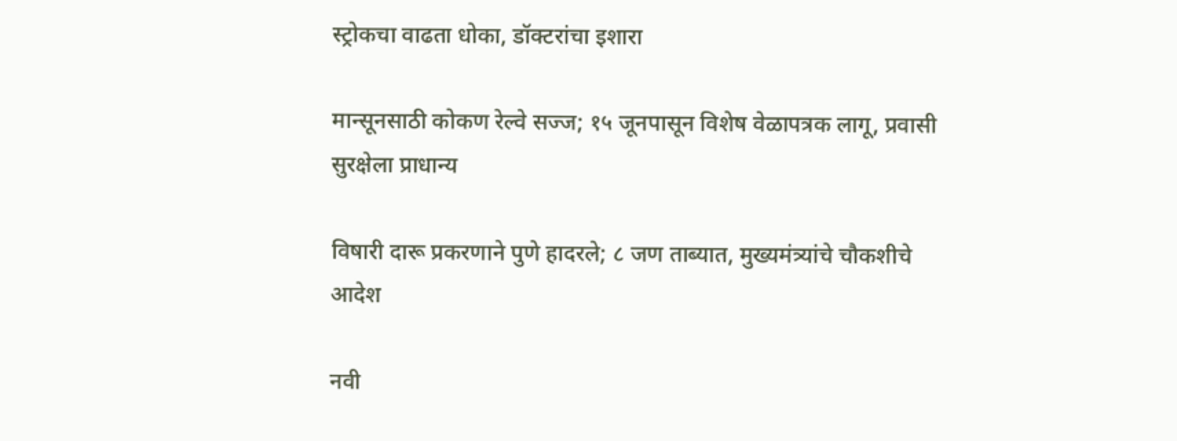स्ट्रोकचा वाढता धोका, डॉक्टरांचा इशारा

मान्सूनसाठी कोकण रेल्वे सज्ज; १५ जूनपासून विशेष वेळापत्रक लागू, प्रवासी सुरक्षेला प्राधान्य

विषारी दारू प्रकरणाने पुणे हादरले; ८ जण ताब्यात, मुख्यमंत्र्यांचे चौकशीचे आदेश

नवी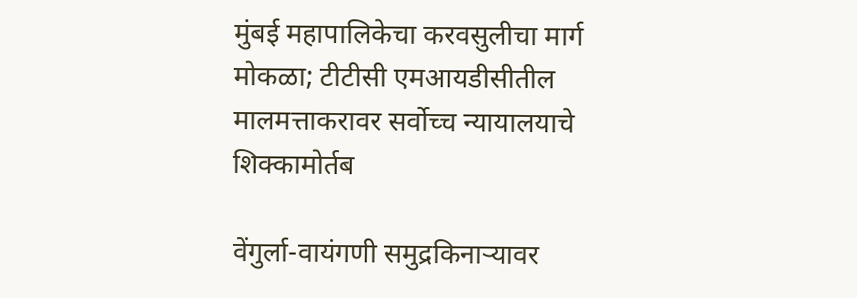मुंबई महापालिकेचा करवसुलीचा मार्ग मोकळा; टीटीसी एमआयडीसीतील मालमत्ताकरावर सर्वोच्च न्यायालयाचे शिक्कामोर्तब

वेंगुर्ला-वायंगणी समुद्रकिनाऱ्यावर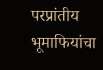परप्रांतीय भूमाफियांचा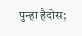पुन्हा हैदोस;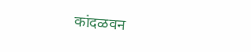कांदळवन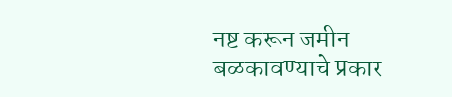नष्ट करून जमीन बळकावण्याचे प्रकार